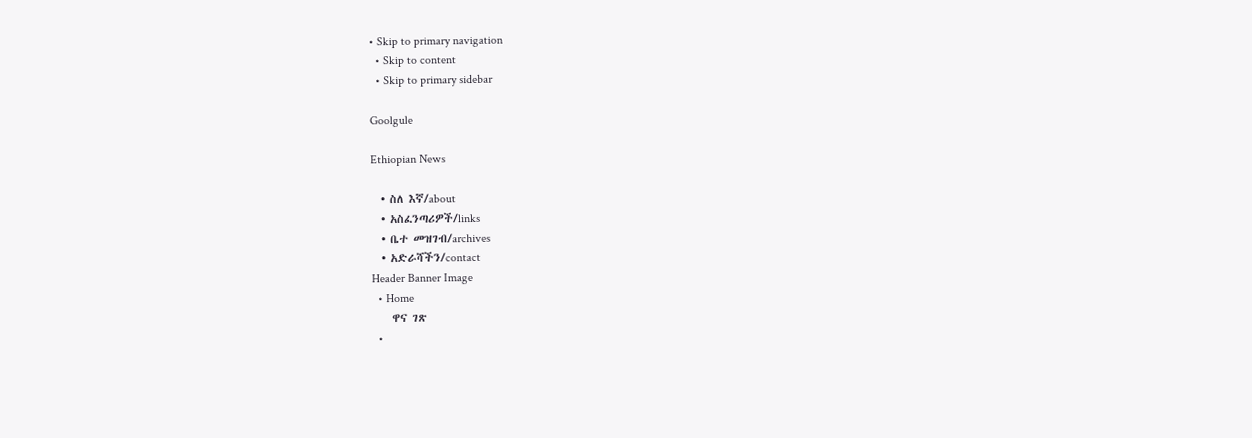• Skip to primary navigation
  • Skip to content
  • Skip to primary sidebar

Goolgule

Ethiopian News

  • ስለ እኛ/about
  • አስፈንጣሪዎች/links
  • ቤተ መዝገብ/archives
  • አድራሻችን/contact
Header Banner Image
  • Home
    ዋና ገጽ
  •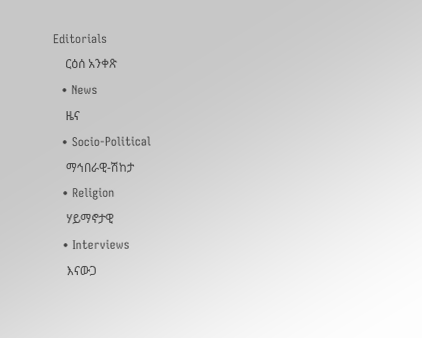Editorials
    ርዕሰ አንቀጽ
  • News
    ዜና
  • Socio-Political
    ማኅበራዊ-ሽከታ
  • Religion
    ሃይማኖታዊ
  • Interviews
    እናውጋ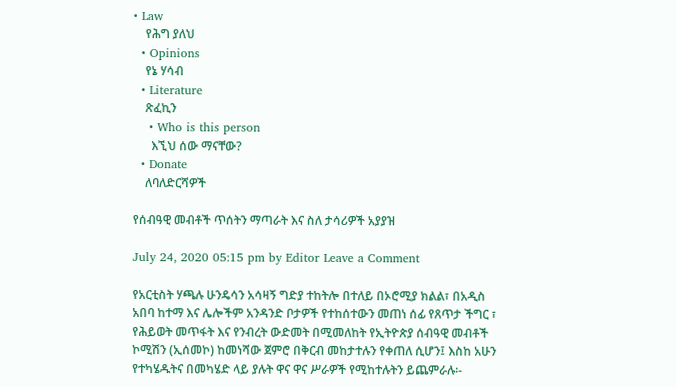• Law
    የሕግ ያለህ
  • Opinions
    የኔ ሃሳብ
  • Literature
    ጽፈኪን
    • Who is this person
      እኚህ ሰው ማናቸው?
  • Donate
    ለባለድርሻዎች

የሰብዓዊ መብቶች ጥሰትን ማጣራት እና ስለ ታሳሪዎች አያያዝ

July 24, 2020 05:15 pm by Editor Leave a Comment

የአርቲስት ሃጫሉ ሁንዴሳን አሳዛኝ ግድያ ተከትሎ በተለይ በኦሮሚያ ክልል፣ በአዲስ አበባ ከተማ እና ሌሎችም አንዳንድ ቦታዎች የተከሰተውን መጠነ ሰፊ የጸጥታ ችግር ፣ የሕይወት መጥፋት እና የንብረት ውድመት በሚመለከት የኢትዮጵያ ሰብዓዊ መብቶች ኮሚሽን (ኢሰመኮ) ከመነሻው ጀምሮ በቅርብ መከታተሉን የቀጠለ ሲሆን፤ እስከ አሁን የተካሄዱትና በመካሄድ ላይ ያሉት ዋና ዋና ሥራዎች የሚከተሉትን ይጨምራሉ፡-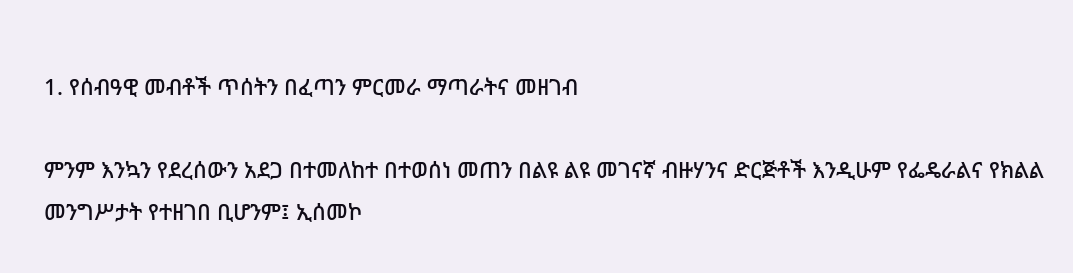1. የሰብዓዊ መብቶች ጥሰትን በፈጣን ምርመራ ማጣራትና መዘገብ

ምንም እንኳን የደረሰውን አደጋ በተመለከተ በተወሰነ መጠን በልዩ ልዩ መገናኛ ብዙሃንና ድርጅቶች እንዲሁም የፌዴራልና የክልል መንግሥታት የተዘገበ ቢሆንም፤ ኢሰመኮ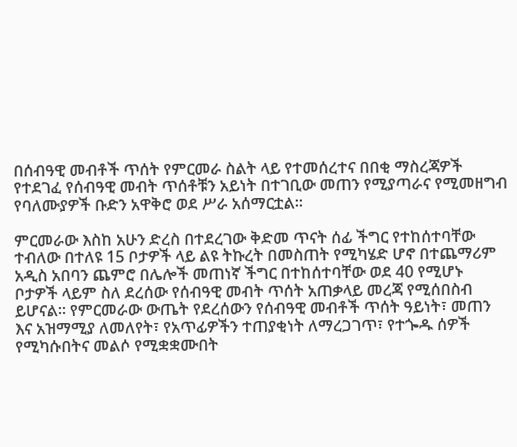በሰብዓዊ መብቶች ጥሰት የምርመራ ስልት ላይ የተመሰረተና በበቂ ማስረጃዎች የተደገፈ የሰብዓዊ መብት ጥሰቶቹን አይነት በተገቢው መጠን የሚያጣራና የሚመዘግብ የባለሙያዎች ቡድን አዋቅሮ ወደ ሥራ አሰማርቷል።

ምርመራው እስከ አሁን ድረስ በተደረገው ቅድመ ጥናት ሰፊ ችግር የተከሰተባቸው ተብለው በተለዩ 15 ቦታዎች ላይ ልዩ ትኩረት በመስጠት የሚካሄድ ሆኖ በተጨማሪም አዲስ አበባን ጨምሮ በሌሎች መጠነኛ ችግር በተከሰተባቸው ወደ 40 የሚሆኑ ቦታዎች ላይም ስለ ደረሰው የሰብዓዊ መብት ጥሰት አጠቃላይ መረጃ የሚሰበስብ ይሆናል። የምርመራው ውጤት የደረሰውን የሰብዓዊ መብቶች ጥሰት ዓይነት፣ መጠን እና አዝማሚያ ለመለየት፣ የአጥፊዎችን ተጠያቂነት ለማረጋገጥ፣ የተጐዱ ሰዎች የሚካሱበትና መልሶ የሚቋቋሙበት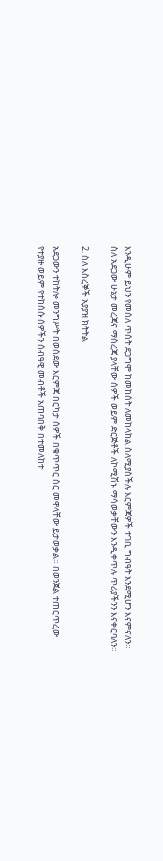እንዲሁም ይህን የመሰለ ጥሰት ደጋግሞ ከመከሰት ለመከላከል ስለሚያስችሉ እርምጃዎች ተገቢ ግብዓት እንደሚሆን እናምናለን። ስለ አደጋው ሁኔታ መረጃና ማስረጃ ያላቸው ሰዎች ወይም ድርጅቶች ለኮሚሽኑ ማሳወቃቸውን እንዲቀጥሉ ጥሪያችንን እናቀርባለን።

2. ስለ እስረኞች አያያዝ ክትትል

አደጋውን ተከትሎ መንግሥት በወሰደው እርምጃ በርካታ ሰዎች በቁጥጥር ስር መዋላቸው ይታወቃል። በወንጀል ተጠርጥረው የተያዙ ወይም የተከሰሱ ሰዎችን ሰብዓዊ መብቶች አጠባበቅ በተመለከተ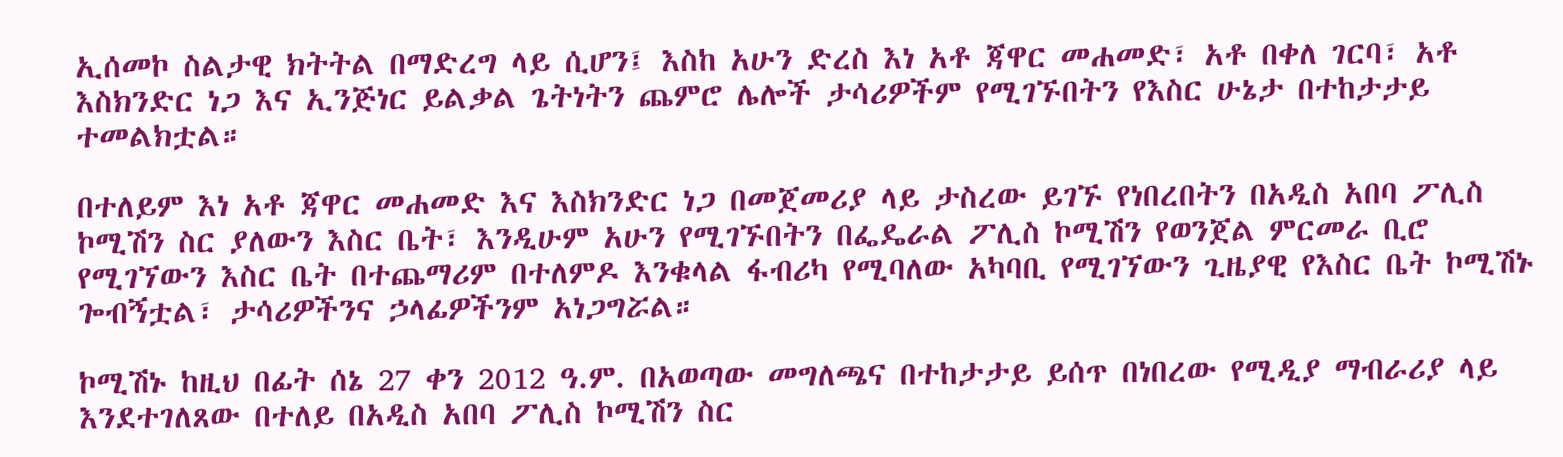ኢሰመኮ ስልታዊ ክትትል በማድረግ ላይ ሲሆን፤ እስከ አሁን ድረስ እነ አቶ ጃዋር መሐመድ፣ አቶ በቀለ ገርባ፣ አቶ እስክንድር ነጋ እና ኢንጅነር ይልቃል ጌትነትን ጨምሮ ሌሎች ታሳሪዎችም የሚገኙበትን የእስር ሁኔታ በተከታታይ ተመልክቷል።

በተለይም እነ አቶ ጃዋር መሐመድ እና እስክንድር ነጋ በመጀመሪያ ላይ ታስረው ይገኙ የነበረበትን በአዲስ አበባ ፖሊስ ኮሚሽን ስር ያለውን እስር ቤት፣ እንዲሁም አሁን የሚገኙበትን በፌዴራል ፖሊስ ኮሚሽን የወንጀል ምርመራ ቢሮ የሚገኘውን እስር ቤት በተጨማሪም በተለምዶ እንቁላል ፋብሪካ የሚባለው አካባቢ የሚገኘውን ጊዜያዊ የእስር ቤት ኮሚሽኑ ጐብኝቷል፣ ታሳሪዎችንና ኃላፊዎችንም አነጋግሯል።

ኮሚሽኑ ከዚህ በፊት ሰኔ 27 ቀን 2012 ዓ.ም. በአወጣው መግለጫና በተከታታይ ይሰጥ በነበረው የሚዲያ ማብራሪያ ላይ እንደተገለጸው በተለይ በአዲስ አበባ ፖሊስ ኮሚሽን ስር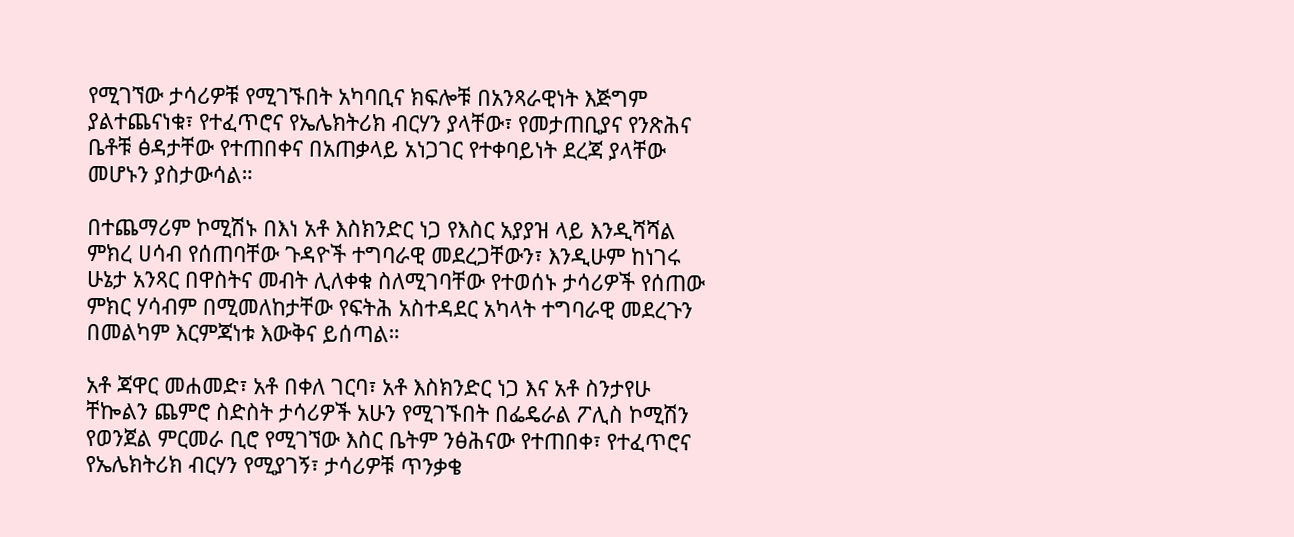የሚገኘው ታሳሪዎቹ የሚገኙበት አካባቢና ክፍሎቹ በአንጻራዊነት እጅግም ያልተጨናነቁ፣ የተፈጥሮና የኤሌክትሪክ ብርሃን ያላቸው፣ የመታጠቢያና የንጽሕና ቤቶቹ ፅዳታቸው የተጠበቀና በአጠቃላይ አነጋገር የተቀባይነት ደረጃ ያላቸው መሆኑን ያስታውሳል።

በተጨማሪም ኮሚሽኑ በእነ አቶ እስክንድር ነጋ የእስር አያያዝ ላይ እንዲሻሻል ምክረ ሀሳብ የሰጠባቸው ጉዳዮች ተግባራዊ መደረጋቸውን፣ እንዲሁም ከነገሩ ሁኔታ አንጻር በዋስትና መብት ሊለቀቁ ስለሚገባቸው የተወሰኑ ታሳሪዎች የሰጠው ምክር ሃሳብም በሚመለከታቸው የፍትሕ አስተዳደር አካላት ተግባራዊ መደረጉን በመልካም እርምጃነቱ እውቅና ይሰጣል።

አቶ ጃዋር መሐመድ፣ አቶ በቀለ ገርባ፣ አቶ እስክንድር ነጋ እና አቶ ስንታየሁ ቸኰልን ጨምሮ ስድስት ታሳሪዎች አሁን የሚገኙበት በፌዴራል ፖሊስ ኮሚሽን የወንጀል ምርመራ ቢሮ የሚገኘው እስር ቤትም ንፅሕናው የተጠበቀ፣ የተፈጥሮና የኤሌክትሪክ ብርሃን የሚያገኝ፣ ታሳሪዎቹ ጥንቃቄ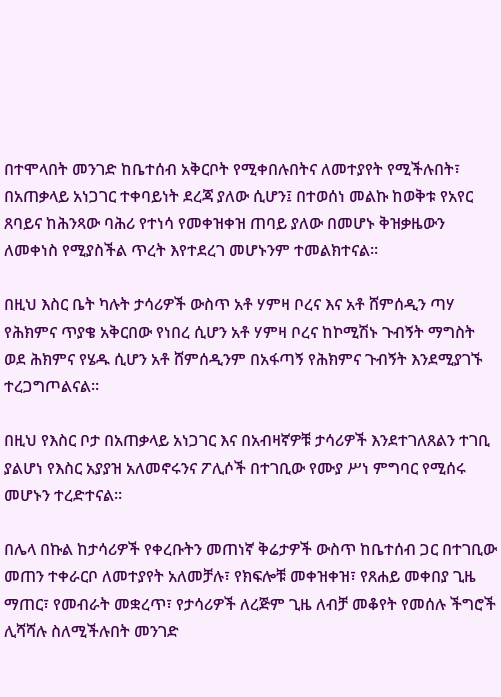በተሞላበት መንገድ ከቤተሰብ አቅርቦት የሚቀበሉበትና ለመተያየት የሚችሉበት፣ በአጠቃላይ አነጋገር ተቀባይነት ደረጃ ያለው ሲሆን፤ በተወሰነ መልኩ ከወቅቱ የአየር ጸባይና ከሕንጻው ባሕሪ የተነሳ የመቀዝቀዝ ጠባይ ያለው በመሆኑ ቅዝቃዜውን ለመቀነስ የሚያስችል ጥረት እየተደረገ መሆኑንም ተመልክተናል።

በዚህ እስር ቤት ካሉት ታሳሪዎች ውስጥ አቶ ሃምዛ ቦረና እና አቶ ሸምሰዲን ጣሃ የሕክምና ጥያቄ አቅርበው የነበረ ሲሆን አቶ ሃምዛ ቦረና ከኮሚሽኑ ጉብኝት ማግስት ወደ ሕክምና የሄዱ ሲሆን አቶ ሸምሰዲንም በአፋጣኝ የሕክምና ጉብኝት እንደሚያገኙ ተረጋግጦልናል።

በዚህ የእስር ቦታ በአጠቃላይ አነጋገር እና በአብዛኛዎቹ ታሳሪዎች እንደተገለጸልን ተገቢ ያልሆነ የእስር አያያዝ አለመኖሩንና ፖሊሶች በተገቢው የሙያ ሥነ ምግባር የሚሰሩ መሆኑን ተረድተናል።

በሌላ በኩል ከታሳሪዎች የቀረቡትን መጠነኛ ቅሬታዎች ውስጥ ከቤተሰብ ጋር በተገቢው መጠን ተቀራርቦ ለመተያየት አለመቻሉ፣ የክፍሎቹ መቀዝቀዝ፣ የጸሐይ መቀበያ ጊዜ ማጠር፣ የመብራት መቋረጥ፣ የታሳሪዎች ለረጅም ጊዜ ለብቻ መቆየት የመሰሉ ችግሮች ሊሻሻሉ ስለሚችሉበት መንገድ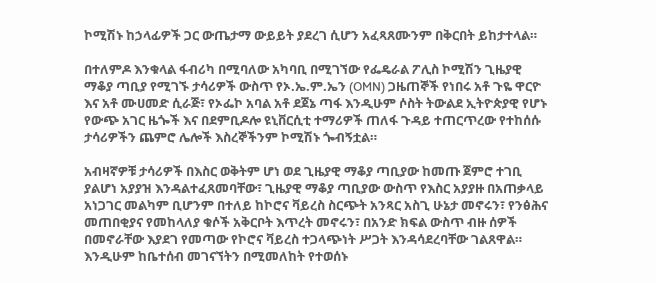ኮሚሽኑ ከኃላፊዎች ጋር ውጤታማ ውይይት ያደረገ ሲሆን አፈጻጸሙንም በቅርበት ይከታተላል።

በተለምዶ እንቁላል ፋብሪካ በሚባለው አካባቢ በሚገኘው የፌዴራል ፖሊስ ኮሚሽን ጊዜያዊ ማቆያ ጣቢያ የሚገኙ ታሳሪዎች ውስጥ የኦ.ኤ.ም.ኤን (OMN) ጋዜጠኞች የነበሩ አቶ ጉዬ ዋርዮ እና አቶ ሙሀመድ ሲራጅ፣ የኦፌኮ አባል አቶ ደጀኔ ጣፋ እንዲሁም ሶስት ትውልደ ኢትዮጵያዊ የሆኑ የውጭ አገር ዜጐች እና በደምቢዶሎ ዩኒቨርሲቲ ተማሪዎች ጠለፋ ጉዳይ ተጠርጥረው የተከሰሱ ታሳሪዎችን ጨምሮ ሌሎች እስረኞችንም ኮሚሽኑ ጐብኝቷል።

አብዛኛዎቹ ታሳሪዎች በእስር ወቅትም ሆነ ወደ ጊዜያዊ ማቆያ ጣቢያው ከመጡ ጀምሮ ተገቢ ያልሆነ አያያዝ እንዳልተፈጸመባቸው፣ ጊዜያዊ ማቆያ ጣቢያው ውስጥ የእስር አያያዙ በአጠቃላይ አነጋገር መልካም ቢሆንም በተለይ ከኮሮና ቫይረስ ስርጭት አንጻር አስጊ ሁኔታ መኖሩን፣ የንፅሕና መጠበቂያና የመከላለያ ቁሶች አቅርቦት እጥረት መኖሩን፣ በአንድ ክፍል ውስጥ ብዙ ሰዎች በመኖራቸው እያደገ የመጣው የኮሮና ቫይረስ ተጋላጭነት ሥጋት እንዳሳደረባቸው ገልጸዋል። እንዲሁም ከቤተሰብ መገናኘትን በሚመለከት የተወሰኑ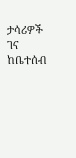ታሳሪዎች ገና ከቤተሰብ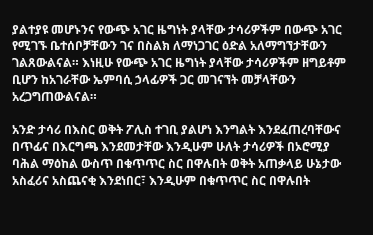ያልተያዩ መሆኑንና የውጭ አገር ዜግነት ያላቸው ታሳሪዎችም በውጭ አገር የሚገኙ ቤተሰቦቻቸውን ገና በስልክ ለማነጋገር ዕድል አለማግኘታቸውን ገልጸውልናል። እነዚሁ የውጭ አገር ዜግነት ያላቸው ታሳሪዎችም ዘግይቶም ቢሆን ከአገራቸው ኤምባሲ ኃላፊዎች ጋር መገናኘት መቻላቸውን አረጋግጠውልናል።

አንድ ታሳሪ በእስር ወቅት ፖሊስ ተገቢ ያልሆነ እንግልት እንደፈጠረባቸውና በጥፊና በእርግጫ እንደመታቸው እንዲሁም ሁለት ታሳሪዎች በኦሮሚያ ባሕል ማዕከል ውስጥ በቁጥጥር ስር በዋሉበት ወቅት አጠቃላይ ሁኔታው አስፈሪና አስጨናቂ እንደነበር፣ እንዲሁም በቁጥጥር ስር በዋሉበት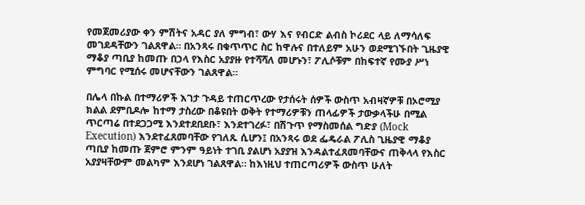የመጀመሪያው ቀን ምሽትና አዳር ያለ ምግብ፣ ውሃ እና የብርድ ልብስ ኮሪደር ላይ ለማሳለፍ መገደዳቸውን ገልጸዋል። በአንጻሩ በቁጥጥር ስር ከዋሉና በተለይም አሁን ወደሚገኙበት ጊዜያዊ ማቆያ ጣቢያ ከመጡ በኃላ የእስር አያያዙ የተሻሻለ መሆኑን፣ ፖሊሶቹም በከፍተኛ የሙያ ሥነ ምግባር የሚሰሩ መሆናቸውን ገልጸዋል።

በሌላ በኩል በተማሪዎች እገታ ጉዳይ ተጠርጥረው የታሰሩት ሰዎች ውስጥ አብዛኛዎቹ በኦሮሚያ ክልል ደምቢዶሎ ከተማ ታስረው በቆዩበት ወቅት የተማሪዎቹን ጠላፊዎች ታውቃላችሁ በሚል ጥርጣሬ በተደጋጋሚ እንደተደበደቡ፣ እንደተገረፉ፣ በሽጉጥ የማስመሰል ግድያ (Mock Execution) እንደተፈጸመባቸው የገለጹ ሲሆን፤ በአንጻሩ ወደ ፌዴራል ፖሊስ ጊዜያዊ ማቆያ ጣቢያ ከመጡ ጀምሮ ምንም ዓይነት ተገቢ ያልሆነ አያያዝ እንዳልተፈጸመባቸውና ጠቅላላ የእስር አያያዛቸውም መልካም እንደሆነ ገልጸዋል። ከእነዚህ ተጠርጣሪዎች ውስጥ ሁለት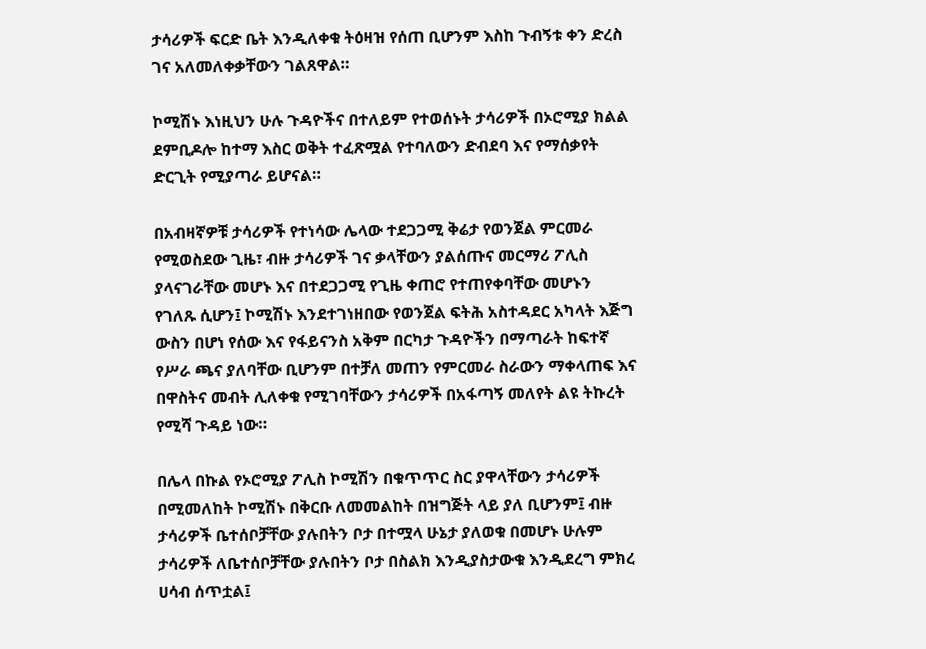ታሳሪዎች ፍርድ ቤት እንዲለቀቁ ትዕዛዝ የሰጠ ቢሆንም እስከ ጉብኝቱ ቀን ድረስ ገና አለመለቀቃቸውን ገልጸዋል።

ኮሚሽኑ እነዚህን ሁሉ ጉዳዮችና በተለይም የተወሰኑት ታሳሪዎች በኦሮሚያ ክልል ደምቢዶሎ ከተማ እስር ወቅት ተፈጽሟል የተባለውን ድብደባ እና የማሰቃየት ድርጊት የሚያጣራ ይሆናል።

በአብዛኛዎቹ ታሳሪዎች የተነሳው ሌላው ተደጋጋሚ ቅሬታ የወንጀል ምርመራ የሚወስደው ጊዜ፣ ብዙ ታሳሪዎች ገና ቃላቸውን ያልሰጡና መርማሪ ፖሊስ ያላናገራቸው መሆኑ እና በተደጋጋሚ የጊዜ ቀጠሮ የተጠየቀባቸው መሆኑን የገለጹ ሲሆን፤ ኮሚሽኑ እንደተገነዘበው የወንጀል ፍትሕ አስተዳደር አካላት እጅግ ውስን በሆነ የሰው እና የፋይናንስ አቅም በርካታ ጉዳዮችን በማጣራት ከፍተኛ የሥራ ጫና ያለባቸው ቢሆንም በተቻለ መጠን የምርመራ ስራውን ማቀላጠፍ እና በዋስትና መብት ሊለቀቁ የሚገባቸውን ታሳሪዎች በአፋጣኝ መለየት ልዩ ትኩረት የሚሻ ጉዳይ ነው።

በሌላ በኩል የኦሮሚያ ፖሊስ ኮሚሽን በቁጥጥር ስር ያዋላቸውን ታሳሪዎች በሚመለከት ኮሚሽኑ በቅርቡ ለመመልከት በዝግጅት ላይ ያለ ቢሆንም፤ ብዙ ታሳሪዎች ቤተሰቦቻቸው ያሉበትን ቦታ በተሟላ ሁኔታ ያለወቁ በመሆኑ ሁሉም ታሳሪዎች ለቤተሰቦቻቸው ያሉበትን ቦታ በስልክ እንዲያስታውቁ እንዲደረግ ምክረ ሀሳብ ሰጥቷል፤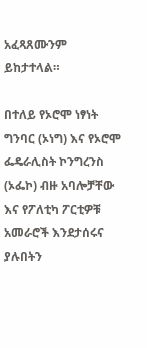አፈጻጸሙንም ይከታተላል።

በተለይ የኦሮሞ ነፃነት ግንባር (ኦነግ) እና የኦሮሞ ፌዴራሊስት ኮንግረንስ (ኦፌኮ) ብዙ አባሎቻቸው እና የፖለቲካ ፖርቲዎቹ አመራሮች እንደታሰሩና ያሉበትን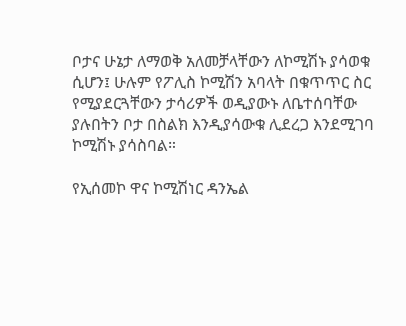ቦታና ሁኔታ ለማወቅ አለመቻላቸውን ለኮሚሽኑ ያሳወቁ ሲሆን፤ ሁሉም የፖሊስ ኮሚሽን አባላት በቁጥጥር ስር የሚያደርጓቸውን ታሳሪዎች ወዲያውኑ ለቤተሰባቸው ያሉበትን ቦታ በስልክ እንዲያሳውቁ ሊደረጋ እንደሚገባ ኮሚሽኑ ያሳስባል።

የኢሰመኮ ዋና ኮሚሽነር ዳንኤል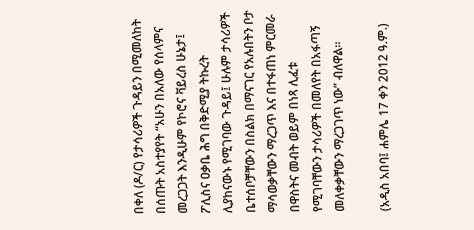በቀለ (ዶ/ር) የታሳሪዎች ጉዳይን በሚመለከት በሰጡት አስተያየት “አሁን በአለው የሰላምና መረጋጋት እንዲሁም የኮሮና ቫይረስ ሁኔታ፤ ፖሊስና ዐቃቤ ሕግ በቅድሚያ ትኩረት ሊያከናውኑ የሚገባው ጉዳይ፤ ሁሉም ታሳሪዎች ቤተሰቦቻቸውን በስልክ በማናገር የአሉበትን ቦታ ማሳወቃቸውን ማረጋጥ እና በተፋጠነ ምርመራ በዋስትና መብት ወይም በነጻ ሊፈቱ የሚገባቸውን ታሳሪዎች በመለየት በአፋጣኝ መለቀቃቸውን ማረጋገጥ ነው” ብለዋል።

(አዲስ አበባ፤ ሐምሌ 17 ቀን 2012 ዓ.ም.)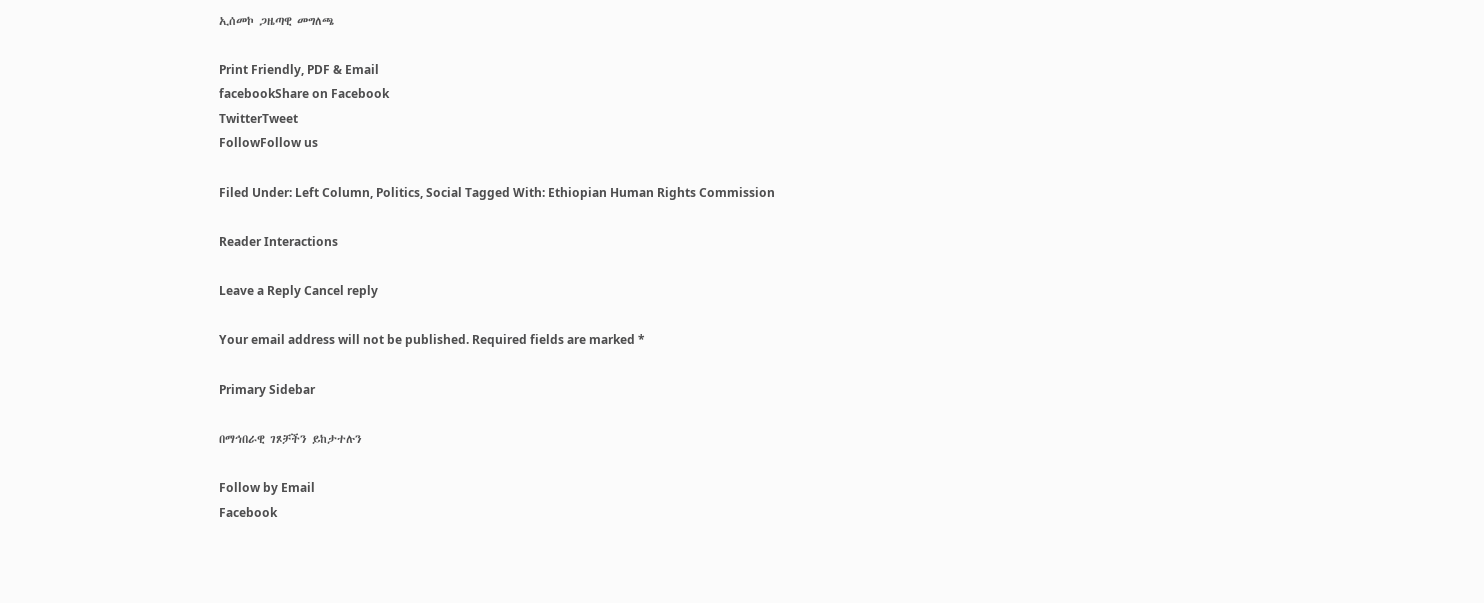ኢሰመኮ ጋዜጣዊ መግለጫ

Print Friendly, PDF & Email
facebookShare on Facebook
TwitterTweet
FollowFollow us

Filed Under: Left Column, Politics, Social Tagged With: Ethiopian Human Rights Commission

Reader Interactions

Leave a Reply Cancel reply

Your email address will not be published. Required fields are marked *

Primary Sidebar

በማኅበራዊ ገጾቻችን ይከታተሉን

Follow by Email
Facebook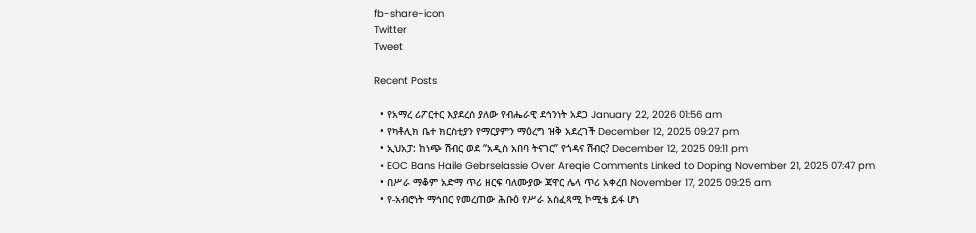fb-share-icon
Twitter
Tweet

Recent Posts

  • የአማረ ሪፖርተር እያደረሰ ያለው የብሔራዊ ደኅንነት አደጋ January 22, 2026 01:56 am
  • የካቶሊክ ቤተ ክርስቲያን የማርያምን ማዕረግ ዝቅ አደረገች December 12, 2025 09:27 pm
  • ኢህአፓ: ከነጭ ሽብር ወደ “አዲስ አበባ ትናገር” የጎዳና ሽብር? December 12, 2025 09:11 pm
  • EOC Bans Haile Gebrselassie Over Areqie Comments Linked to Doping November 21, 2025 07:47 pm
  • በሥራ ማቆም አድማ ጥሪ ዘርፍ ባለሙያው ጃዋር ሌላ ጥሪ አቀረበ November 17, 2025 09:25 am
  • የ-አብሮነት ማኅበር የመረጠው ሕቡዕ የሥራ አስፈጻሚ ኮሚቴ ይፋ ሆነ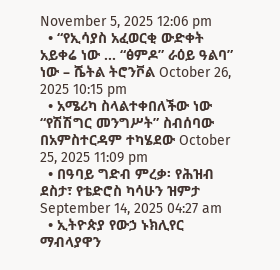November 5, 2025 12:06 pm
  • “የኢሳያስ አፈወርቂ ውድቀት አይቀሬ ነው … “ፅምዶ” ራዕይ ዓልባ” ነው – ሼትል ትሮንቮል October 26, 2025 10:15 pm
  • አሜሪካ ስላልተቀበለችው ነው “የሽሽግር መንግሥት” ስብሰባው በአምስተርዳም ተካሄደው October 25, 2025 11:09 pm
  • በዓባይ ግድብ ምረቃ፡ የሕዝብ ደስታ፣ የቴድሮስ ካሳሁን ዝምታ September 14, 2025 04:27 am
  • ኢትዮጵያ የውኃ ኑክሊየር ማብላያዋን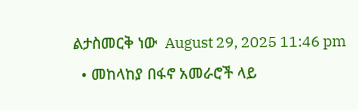ልታስመርቅ ነው  August 29, 2025 11:46 pm
  • መከላከያ በፋኖ አመራሮች ላይ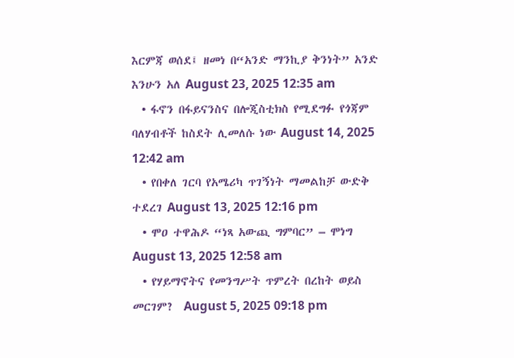እርምጃ ወሰደ፤ ዘመነ በ“አንድ ማንኪያ ቅንነት” አንድ እንሁን አለ August 23, 2025 12:35 am
  • ፋኖን በፋይናንስና በሎጂስቲክስ የሚደግፉ የጎጃም ባለሃብቶች ከስደት ሊመለሱ ነው August 14, 2025 12:42 am
  • የበቀለ ገርባ የአሜሪካ ጥገኝነት ማመልከቻ ውድቅ ተደረገ August 13, 2025 12:16 pm
  • ሞዐ ተዋሕዶ “ነጻ አውጪ ግምባር” – ሞነግ August 13, 2025 12:58 am
  • የሃይማኖትና የመንግሥት ጥምረት በረከት ወይስ መርገም?  August 5, 2025 09:18 pm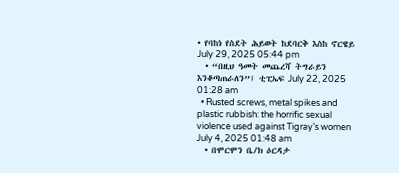• የባከነ የስደት ሕይወት ከደባርቅ እስከ ኖርዌይ July 29, 2025 05:44 pm
  • “በዚህ ዓመት መጨረሻ ትግራይን እንቆጣጠራለን”፤ ቲፒኤፍ July 22, 2025 01:28 am
  • Rusted screws, metal spikes and plastic rubbish: the horrific sexual violence used against Tigray’s women July 4, 2025 01:48 am
  • በሞርሞን ቤ/ክ ዕርዳታ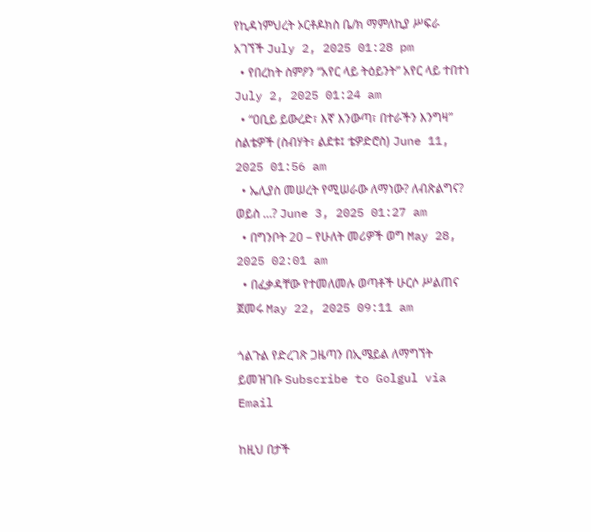የኪዳነምህረት ኦርቶዶክስ ቤ/ክ ማምለኪያ ሥፍራ አገኘች July 2, 2025 01:28 pm
  • የበረከት ስምዖን “አየር ላይ ትዕይንት” አየር ላይ ተበተነ July 2, 2025 01:24 am
  • “ዐቢይ ይውረድ፣ እኛ እንውጣ፣ በተራችን እንግዛ” ስልቴዎች (ስብሃት፣ ልደቱ፤ ቴዎድሮስ) June 11, 2025 01:56 am
  • ኤሊያስ መሠረት የሚሠራው ለማነው? ለብጽልግና? ወይስ …? June 3, 2025 01:27 am
  • በግንቦት 20 – የሁለት መሪዎች ወግ May 28, 2025 02:01 am
  • በፈቃዳቸው የተመለመሉ ወጣቶች ሁርሶ ሥልጠና ጀመሩ May 22, 2025 09:11 am

ጎልጉል የድረገጽ ጋዜጣን በኢሜይል ለማግኘት ይመዝገቡ Subscribe to Golgul via Email

ከዚህ በታች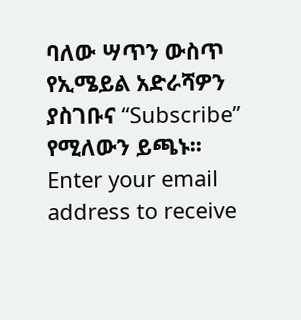ባለው ሣጥን ውስጥ የኢሜይል አድራሻዎን ያስገቡና “Subscribe” የሚለውን ይጫኑ፡፡
Enter your email address to receive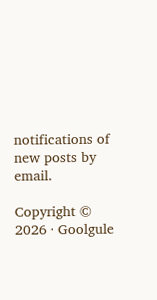notifications of new posts by email.

Copyright © 2026 · Goolgule